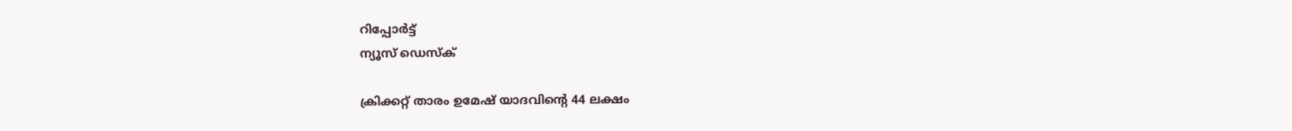റിപ്പോര്‍ട്ട്
ന്യൂസ് ഡെസ്ക്

ക്രിക്കറ്റ് താരം ഉമേഷ് യാദവിന്റെ 44 ലക്ഷം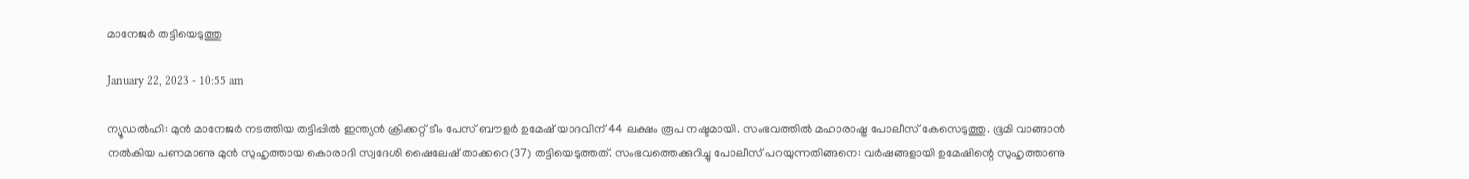മാനേജര്‍ തട്ടിയെടുത്തു

January 22, 2023 - 10:55 am

ന്യൂഡല്‍ഹി: മുന്‍ മാനേജര്‍ നടത്തിയ തട്ടിപ്പില്‍ ഇന്ത്യന്‍ ക്രിക്കറ്റ് ടീം പേസ് ബൗളര്‍ ഉമേഷ് യാദവിന് 44 ലക്ഷം രൂപ നഷ്ടമായി. സംഭവത്തില്‍ മഹാരാഷ്ട്ര പോലീസ് കേസെടുത്തു. ഭൂമി വാങ്ങാന്‍ നല്‍കിയ പണമാണു മുന്‍ സുഹൃത്തായ കൊരാദി സ്വദേശി ഷൈലേഷ് താക്കറെ(37) തട്ടിയെടുത്തത്. സംഭവത്തെക്കുറിച്ചു പോലീസ് പറയുന്നതിങ്ങനെ: വര്‍ഷങ്ങളായി ഉമേഷിന്റെ സുഹൃത്താണു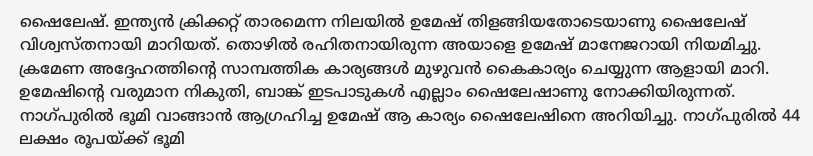ഷൈലേഷ്. ഇന്ത്യന്‍ ക്രിക്കറ്റ് താരമെന്ന നിലയില്‍ ഉമേഷ് തിളങ്ങിയതോടെയാണു ഷൈലേഷ് വിശ്വസ്തനായി മാറിയത്. തൊഴില്‍ രഹിതനായിരുന്ന അയാളെ ഉമേഷ് മാനേജറായി നിയമിച്ചു. ക്രമേണ അദ്ദേഹത്തിന്റെ സാമ്പത്തിക കാര്യങ്ങള്‍ മുഴുവന്‍ കൈകാര്യം ചെയ്യുന്ന ആളായി മാറി. ഉമേഷിന്റെ വരുമാന നികുതി, ബാങ്ക് ഇടപാടുകള്‍ എല്ലാം ഷൈലേഷാണു നോക്കിയിരുന്നത്. നാഗ്പുരില്‍ ഭൂമി വാങ്ങാന്‍ ആഗ്രഹിച്ച ഉമേഷ് ആ കാര്യം ഷൈലേഷിനെ അറിയിച്ചു. നാഗ്പുരില്‍ 44 ലക്ഷം രൂപയ്ക്ക് ഭൂമി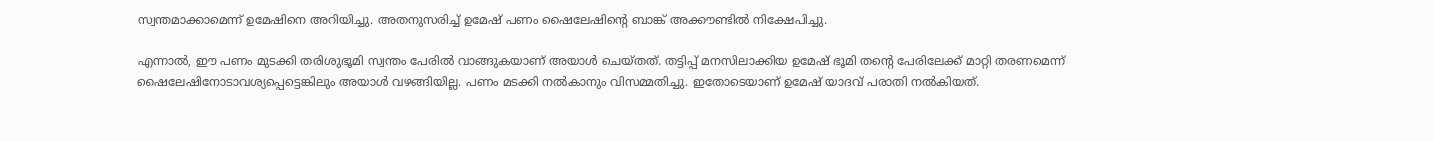സ്വന്തമാക്കാമെന്ന് ഉമേഷിനെ അറിയിച്ചു. അതനുസരിച്ച് ഉമേഷ് പണം ഷൈലേഷിന്റെ ബാങ്ക് അക്കൗണ്ടില്‍ നിക്ഷേപിച്ചു.

എന്നാല്‍, ഈ പണം മുടക്കി തരിശുഭൂമി സ്വന്തം പേരില്‍ വാങ്ങുകയാണ് അയാള്‍ ചെയ്തത്. തട്ടിപ്പ് മനസിലാക്കിയ ഉമേഷ് ഭൂമി തന്റെ പേരിലേക്ക് മാറ്റി തരണമെന്ന് ഷൈലേഷിനോടാവശ്യപ്പെട്ടെങ്കിലും അയാള്‍ വഴങ്ങിയില്ല. പണം മടക്കി നല്‍കാനും വിസമ്മതിച്ചു. ഇതോടെയാണ് ഉമേഷ് യാദവ് പരാതി നല്‍കിയത്.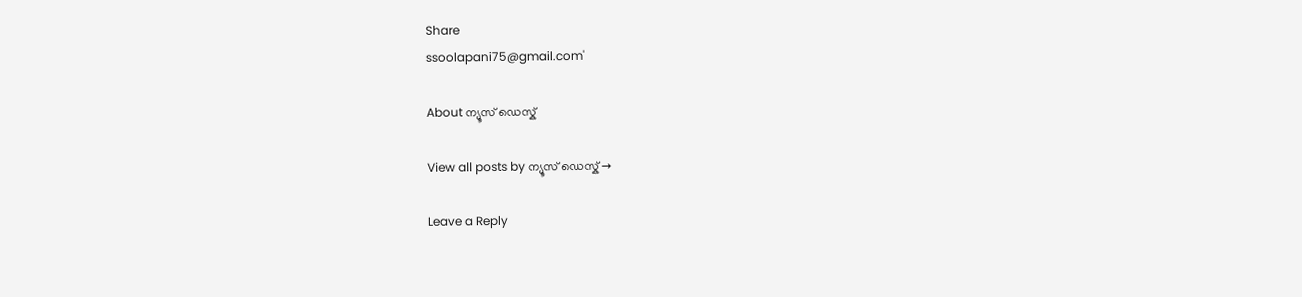Share
ssoolapani75@gmail.com'

About ന്യൂസ് ഡെസ്ക്

View all posts by ന്യൂസ് ഡെസ്ക് →

Leave a Reply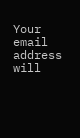Your email address will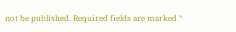not be published. Required fields are marked *